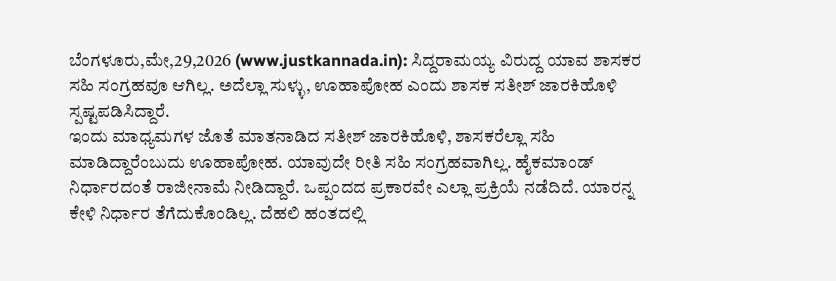ಬೆಂಗಳೂರು,ಮೇ,29,2026 (www.justkannada.in): ಸಿದ್ದರಾಮಯ್ಯ ವಿರುದ್ದ ಯಾವ ಶಾಸಕರ ಸಹಿ ಸಂಗ್ರಹವೂ ಆಗಿಲ್ಲ. ಅದೆಲ್ಲಾ ಸುಳ್ಳು, ಊಹಾಪೋಹ ಎಂದು ಶಾಸಕ ಸತೀಶ್ ಜಾರಕಿಹೊಳಿ ಸ್ಪಷ್ಟಪಡಿಸಿದ್ದಾರೆ.
ಇಂದು ಮಾಧ್ಯಮಗಳ ಜೊತೆ ಮಾತನಾಡಿದ ಸತೀಶ್ ಜಾರಕಿಹೊಳಿ, ಶಾಸಕರೆಲ್ಲಾ ಸಹಿ ಮಾಡಿದ್ದಾರೆಂಬುದು ಊಹಾಪೋಹ. ಯಾವುದೇ ರೀತಿ ಸಹಿ ಸಂಗ್ರಹವಾಗಿಲ್ಲ. ಹೈಕಮಾಂಡ್ ನಿರ್ಧಾರದಂತೆ ರಾಜೀನಾಮೆ ನೀಡಿದ್ದಾರೆ. ಒಪ್ಪಂದದ ಪ್ರಕಾರವೇ ಎಲ್ಲಾ ಪ್ರಕ್ರಿಯೆ ನಡೆದಿದೆ. ಯಾರನ್ನ ಕೇಳಿ ನಿರ್ಧಾರ ತೆಗೆದುಕೊಂಡಿಲ್ಲ. ದೆಹಲಿ ಹಂತದಲ್ಲಿ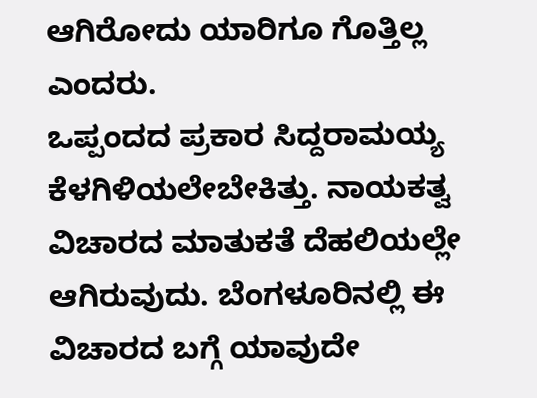ಆಗಿರೋದು ಯಾರಿಗೂ ಗೊತ್ತಿಲ್ಲ ಎಂದರು.
ಒಪ್ಪಂದದ ಪ್ರಕಾರ ಸಿದ್ದರಾಮಯ್ಯ ಕೆಳಗಿಳಿಯಲೇಬೇಕಿತ್ತು. ನಾಯಕತ್ವ ವಿಚಾರದ ಮಾತುಕತೆ ದೆಹಲಿಯಲ್ಲೇ ಆಗಿರುವುದು. ಬೆಂಗಳೂರಿನಲ್ಲಿ ಈ ವಿಚಾರದ ಬಗ್ಗೆ ಯಾವುದೇ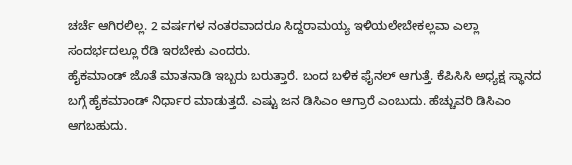ಚರ್ಚೆ ಆಗಿರಲಿಲ್ಲ. 2 ವರ್ಷಗಳ ನಂತರವಾದರೂ ಸಿದ್ದರಾಮಯ್ಯ ಇಳಿಯಲೇಬೇಕಲ್ಲವಾ ಎಲ್ಲಾ ಸಂದರ್ಭದಲ್ಲೂ ರೆಡಿ ಇರಬೇಕು ಎಂದರು.
ಹೈಕಮಾಂಡ್ ಜೊತೆ ಮಾತನಾಡಿ ಇಬ್ಬರು ಬರುತ್ತಾರೆ. ಬಂದ ಬಳಿಕ ಫೈನಲ್ ಆಗುತ್ತೆ. ಕೆಪಿಸಿಸಿ ಅಧ್ಯಕ್ಷ ಸ್ಥಾನದ ಬಗ್ಗೆ ಹೈಕಮಾಂಡ್ ನಿರ್ಧಾರ ಮಾಡುತ್ತದೆ. ಎಷ್ಟು ಜನ ಡಿಸಿಎಂ ಆಗ್ರಾರೆ ಎಂಬುದು. ಹೆಚ್ಚುವರಿ ಡಿಸಿಎಂ ಆಗಬಹುದು.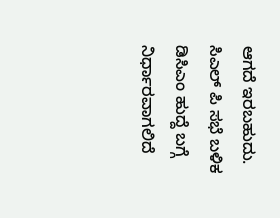ಆಗದೆ ಇರಬಹುದು. ಸಿಎಲ್ ಪಿ ಸಭೆ ಬಳಿಕ ಡಿಸಿಎಂ ಹುದ್ದೆ ಬಗ್ಗೆ ನಿರ್ಧಾರವಾಗಲಿದೆ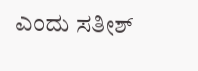ಎಂದು ಸತೀಶ್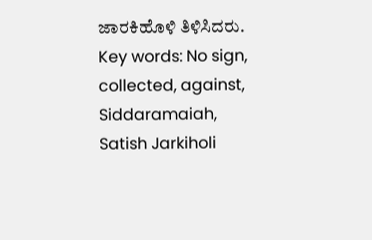ಜಾರಕಿಹೊಳಿ ತಿಳಿಸಿದರು.
Key words: No sign, collected, against, Siddaramaiah, Satish Jarkiholi